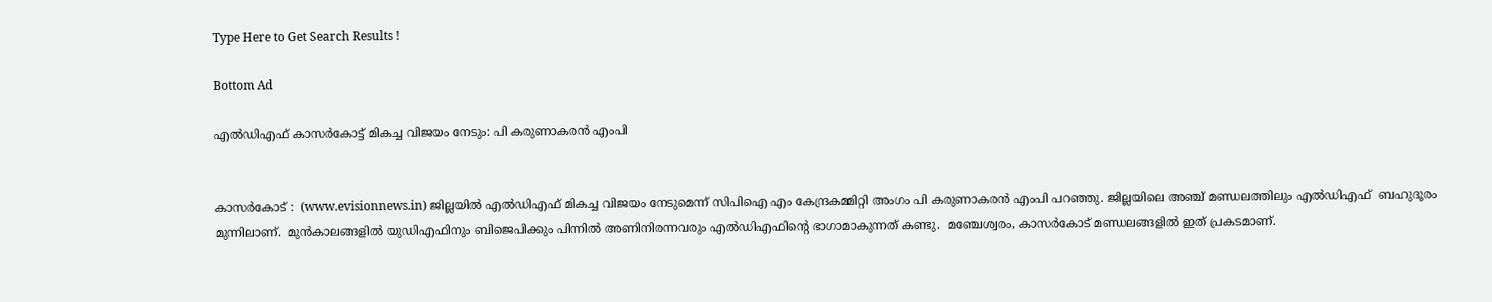Type Here to Get Search Results !

Bottom Ad

എല്‍ഡിഎഫ് കാസര്‍കോട്ട് മികച്ച വിജയം നേടും: പി കരുണാകരന്‍ എംപി


കാസര്‍കോട് :  (www.evisionnews.in) ജില്ലയില്‍ എല്‍ഡിഎഫ് മികച്ച വിജയം നേടുമെന്ന് സിപിഐ എം കേന്ദ്രകമ്മിറ്റി അംഗം പി കരുണാകരന്‍ എംപി പറഞ്ഞു. ജില്ലയിലെ അഞ്ച് മണ്ഡലത്തിലും എല്‍ഡിഎഫ്  ബഹുദൂരം മുന്നിലാണ്.  മുന്‍കാലങ്ങളില്‍ യുഡിഎഫിനും ബിജെപിക്കും പിന്നില്‍ അണിനിരന്നവരും എല്‍ഡിഎഫിന്റെ ഭാഗാമാകുന്നത് കണ്ടു.  മഞ്ചേശ്വരം, കാസര്‍കോട് മണ്ഡലങ്ങളില്‍ ഇത് പ്രകടമാണ്.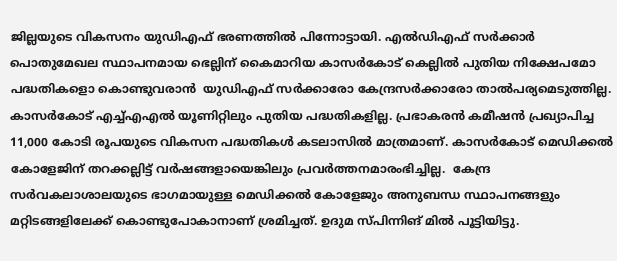ജില്ലയുടെ വികസനം യുഡിഎഫ് ഭരണത്തില്‍ പിന്നോട്ടായി. എല്‍ഡിഎഫ് സര്‍ക്കാര്‍ പൊതുമേഖല സ്ഥാപനമായ ഭെല്ലിന് കൈമാറിയ കാസര്‍കോട് കെല്ലില്‍ പുതിയ നിക്ഷേപമോ പദ്ധതികളൊ കൊണ്ടുവരാന്‍  യുഡിഎഫ് സര്‍ക്കാരോ കേന്ദ്രസര്‍ക്കാരോ താല്‍പര്യമെടുത്തില്ല. കാസര്‍കോട് എച്ച്എഎല്‍ യൂണിറ്റിലും പുതിയ പദ്ധതികളില്ല. പ്രഭാകരന്‍ കമീഷന്‍ പ്രഖ്യാപിച്ച 11,000 കോടി രൂപയുടെ വികസന പദ്ധതികള്‍ കടലാസില്‍ മാത്രമാണ്. കാസര്‍കോട് മെഡിക്കല്‍ കോളേജിന് തറക്കല്ലിട്ട് വര്‍ഷങ്ങളായെങ്കിലും പ്രവര്‍ത്തനമാരംഭിച്ചില്ല.  കേന്ദ്ര സര്‍വകലാശാലയുടെ ഭാഗമായുള്ള മെഡിക്കല്‍ കോളേജും അനുബന്ധ സ്ഥാപനങ്ങളും മറ്റിടങ്ങളിലേക്ക് കൊണ്ടുപോകാനാണ് ശ്രമിച്ചത്. ഉദുമ സ്പിന്നിങ് മില്‍ പൂട്ടിയിട്ടു.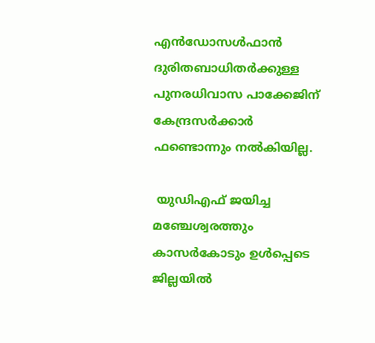എന്‍ഡോസള്‍ഫാന്‍ ദുരിതബാധിതര്‍ക്കുള്ള പുനരധിവാസ പാക്കേജിന് കേന്ദ്രസര്‍ക്കാര്‍ ഫണ്ടൊന്നും നല്‍കിയില്ല.

 യുഡിഎഫ് ജയിച്ച മഞ്ചേശ്വരത്തും കാസര്‍കോടും ഉള്‍പ്പെടെ ജില്ലയില്‍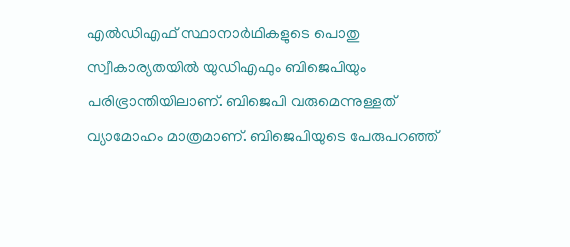എല്‍ഡിഎഫ് സ്ഥാനാര്‍ഥികളുടെ പൊതു സ്വീകാര്യതയില്‍ യുഡിഎഫും ബിജെപിയും പരിഭ്രാന്തിയിലാണ്. ബിജെപി വരുമെന്നുള്ളത് വ്യാമോഹം മാത്രമാണ്. ബിജെപിയുടെ പേരുപറഞ്ഞ്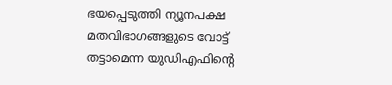ഭയപ്പെടുത്തി ന്യൂനപക്ഷ മതവിഭാഗങ്ങളുടെ വോട്ട് തട്ടാമെന്ന യുഡിഎഫിന്റെ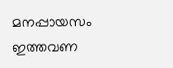മനപ്പായസം ഇത്തവണ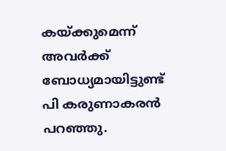കയ്ക്കുമെന്ന് അവര്‍ക്ക് ബോധ്യമായിട്ടുണ്ട് പി കരുണാകരന്‍ പറഞ്ഞു.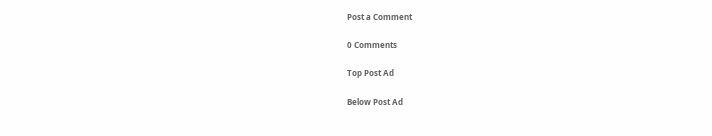Post a Comment

0 Comments

Top Post Ad

Below Post Ad